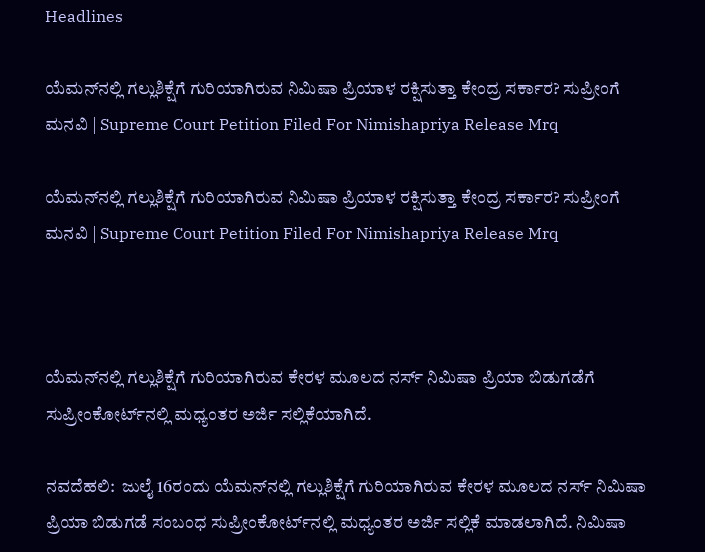Headlines

ಯೆಮನ್‌ನಲ್ಲಿ ಗಲ್ಲುಶಿಕ್ಷೆಗೆ ಗುರಿಯಾಗಿರುವ ನಿಮಿಷಾ ಪ್ರಿಯಾಳ ರಕ್ಷಿಸುತ್ತಾ ಕೇಂದ್ರ ಸರ್ಕಾರ? ಸುಪ್ರೀಂಗೆ ಮನವಿ | Supreme Court Petition Filed For Nimishapriya Release Mrq

ಯೆಮನ್‌ನಲ್ಲಿ ಗಲ್ಲುಶಿಕ್ಷೆಗೆ ಗುರಿಯಾಗಿರುವ ನಿಮಿಷಾ ಪ್ರಿಯಾಳ ರಕ್ಷಿಸುತ್ತಾ ಕೇಂದ್ರ ಸರ್ಕಾರ? ಸುಪ್ರೀಂಗೆ ಮನವಿ | Supreme Court Petition Filed For Nimishapriya Release Mrq



ಯೆಮನ್‌ನಲ್ಲಿ ಗಲ್ಲುಶಿಕ್ಷೆಗೆ ಗುರಿಯಾಗಿರುವ ಕೇರಳ ಮೂಲದ ನರ್ಸ್ ನಿಮಿಷಾ ಪ್ರಿಯಾ ಬಿಡುಗಡೆಗೆ ಸುಪ್ರೀಂಕೋರ್ಟ್‌ನಲ್ಲಿ ಮಧ್ಯಂತರ ಅರ್ಜಿ ಸಲ್ಲಿಕೆಯಾಗಿದೆ.

ನವದೆಹಲಿ:  ಜುಲೈ 16ರಂದು ಯೆಮನ್‌ನಲ್ಲಿ ಗಲ್ಲುಶಿಕ್ಷೆಗೆ ಗುರಿಯಾಗಿರುವ ಕೇರಳ ಮೂಲದ ನರ್ಸ್ ನಿಮಿಷಾ ಪ್ರಿಯಾ ಬಿಡುಗಡೆ ಸಂಬಂಧ ಸುಪ್ರೀಂಕೋರ್ಟ್‌ನಲ್ಲಿ ಮಧ್ಯಂತರ ಅರ್ಜಿ ಸಲ್ಲಿಕೆ ಮಾಡಲಾಗಿದೆ. ನಿಮಿಷಾ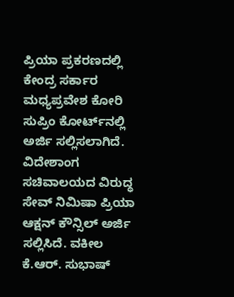ಪ್ರಿಯಾ ಪ್ರಕರಣದಲ್ಲಿ ಕೇಂದ್ರ ಸರ್ಕಾರ ಮಧ್ಯಪ್ರವೇಶ ಕೋರಿ ಸುಪ್ರಿಂ ಕೋರ್ಟ್‌ನಲ್ಲಿ ಅರ್ಜಿ ಸಲ್ಲಿಸಲಾಗಿದೆ. ವಿದೇಶಾಂಗ ಸಚಿವಾಲಯದ ವಿರುದ್ಧ ಸೇವ್ ನಿಮಿಷಾ ಪ್ರಿಯಾ ಆಕ್ಷನ್ ಕೌನ್ಸಿಲ್ ಅರ್ಜಿ ಸಲ್ಲಿಸಿದೆ. ವಕೀಲ ಕೆ.ಆರ್. ಸುಭಾಷ್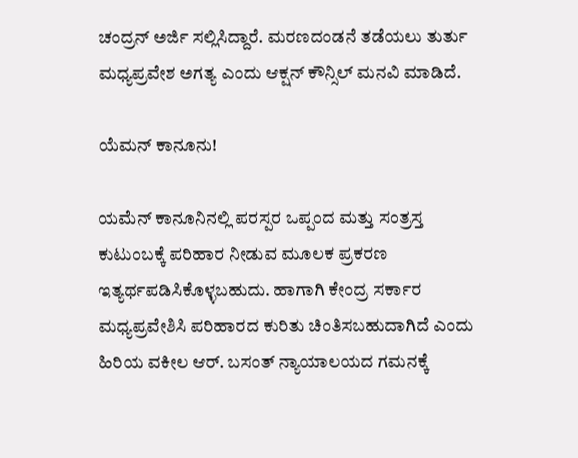ಚಂದ್ರನ್ ಅರ್ಜಿ ಸಲ್ಲಿಸಿದ್ದಾರೆ. ಮರಣದಂಡನೆ ತಡೆಯಲು ತುರ್ತು ಮಧ್ಯಪ್ರವೇಶ ಅಗತ್ಯ ಎಂದು ಆಕ್ಷನ್ ಕೌನ್ಸಿಲ್ ಮನವಿ ಮಾಡಿದೆ.

ಯೆಮನ್ ಕಾನೂನು!

ಯಮೆನ್‌ ಕಾನೂನಿನಲ್ಲಿ ಪರಸ್ಪರ ಒಪ್ಪಂದ ಮತ್ತು ಸಂತ್ರಸ್ತ ಕುಟುಂಬಕ್ಕೆ ಪರಿಹಾರ ನೀಡುವ ಮೂಲಕ ಪ್ರಕರಣ ಇತ್ಯರ್ಥಪಡಿಸಿಕೊಳ್ಳಬಹುದು. ಹಾಗಾಗಿ ಕೇಂದ್ರ ಸರ್ಕಾರ ಮಧ್ಯಪ್ರವೇಶಿಸಿ ಪರಿಹಾರದ ಕುರಿತು ಚಿಂತಿಸಬಹುದಾಗಿದೆ ಎಂದು ಹಿರಿಯ ವಕೀಲ ಆರ್. ಬಸಂತ್ ನ್ಯಾಯಾಲಯದ ಗಮನಕ್ಕೆ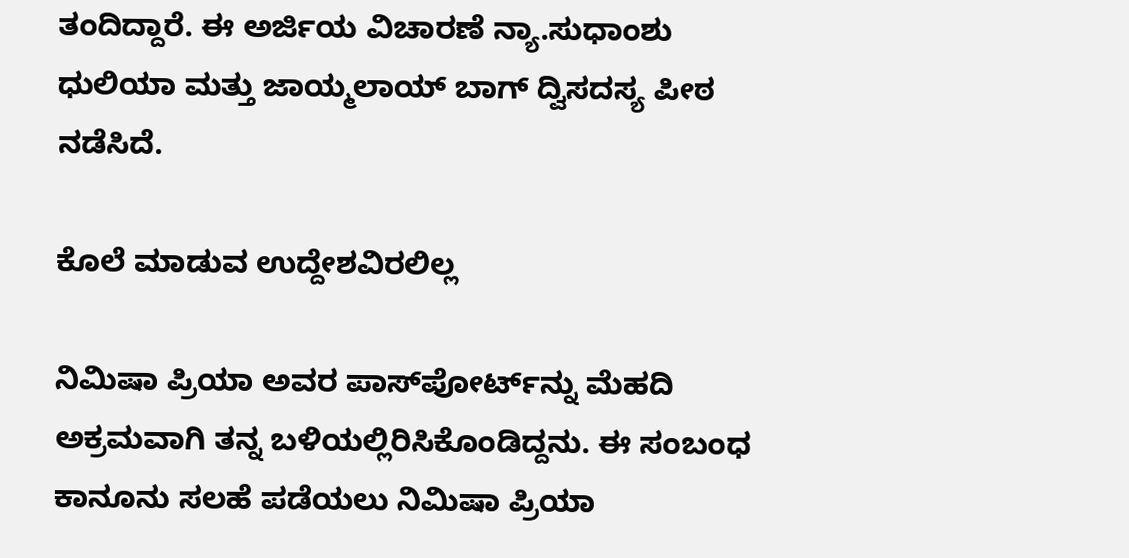ತಂದಿದ್ದಾರೆ. ಈ ಅರ್ಜಿಯ ವಿಚಾರಣೆ ನ್ಯಾ.ಸುಧಾಂಶು ಧುಲಿಯಾ ಮತ್ತು ಜಾಯ್ಮಲಾಯ್ ಬಾಗ್ ದ್ವಿಸದಸ್ಯ ಪೀಠ ನಡೆಸಿದೆ.

ಕೊಲೆ ಮಾಡುವ ಉದ್ದೇಶವಿರಲಿಲ್ಲ

ನಿಮಿಷಾ ಪ್ರಿಯಾ ಅವರ ಪಾಸ್‌ಪೋರ್ಟ್‌ನ್ನು ಮೆಹದಿ ಅಕ್ರಮವಾಗಿ ತನ್ನ ಬಳಿಯಲ್ಲಿರಿಸಿಕೊಂಡಿದ್ದನು. ಈ ಸಂಬಂಧ ಕಾನೂನು ಸಲಹೆ ಪಡೆಯಲು ನಿಮಿಷಾ ಪ್ರಿಯಾ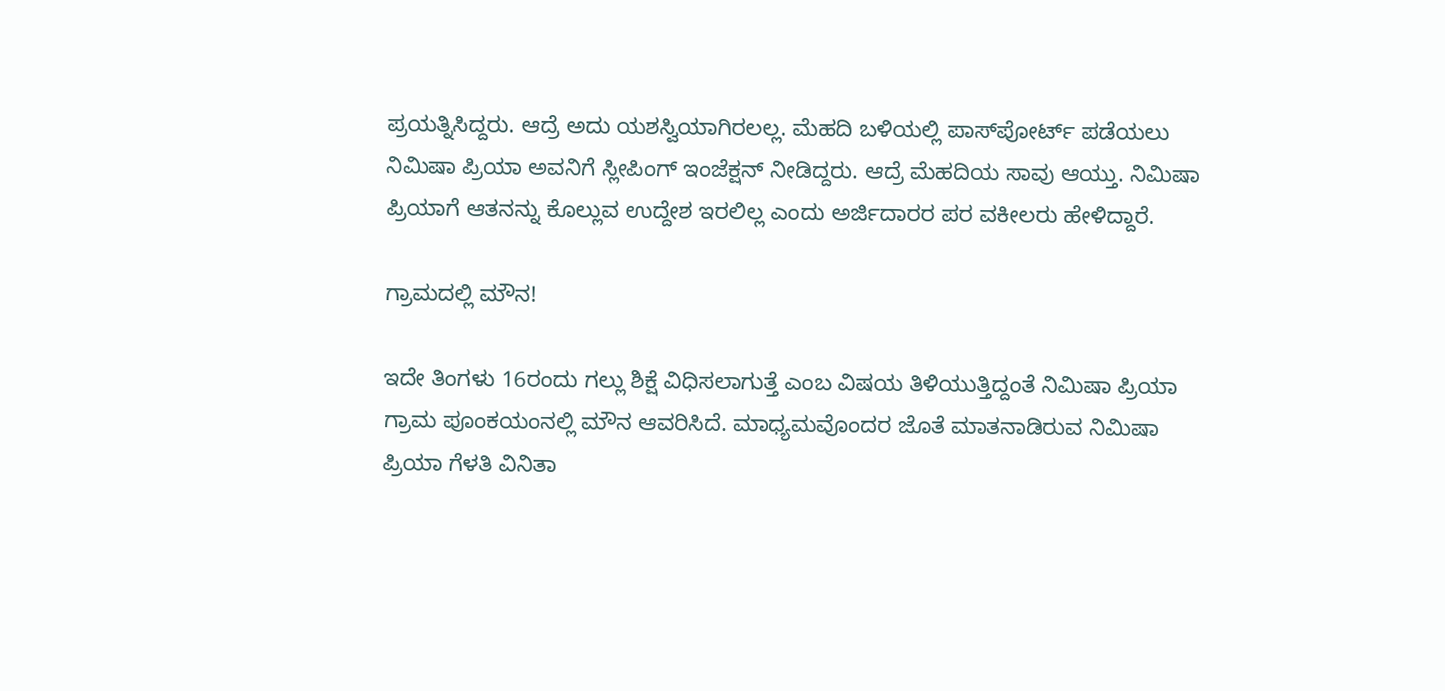ಪ್ರಯತ್ನಿಸಿದ್ದರು. ಆದ್ರೆ ಅದು ಯಶಸ್ವಿಯಾಗಿರಲಲ್ಲ. ಮೆಹದಿ ಬಳಿಯಲ್ಲಿ ಪಾಸ್‌ಪೋರ್ಟ್ ಪಡೆಯಲು ನಿಮಿಷಾ ಪ್ರಿಯಾ ಅವನಿಗೆ ಸ್ಲೀಪಿಂಗ್ ಇಂಜೆಕ್ಷನ್ ನೀಡಿದ್ದರು. ಆದ್ರೆ ಮೆಹದಿಯ ಸಾವು ಆಯ್ತು. ನಿಮಿಷಾ ಪ್ರಿಯಾಗೆ ಆತನನ್ನು ಕೊಲ್ಲುವ ಉದ್ದೇಶ ಇರಲಿಲ್ಲ ಎಂದು ಅರ್ಜಿದಾರರ ಪರ ವಕೀಲರು ಹೇಳಿದ್ದಾರೆ.

ಗ್ರಾಮದಲ್ಲಿ ಮೌನ!

ಇದೇ ತಿಂಗಳು 16ರಂದು ಗಲ್ಲು ಶಿಕ್ಷೆ ವಿಧಿಸಲಾಗುತ್ತೆ ಎಂಬ ವಿಷಯ ತಿಳಿಯುತ್ತಿದ್ದಂತೆ ನಿಮಿಷಾ ಪ್ರಿಯಾ ಗ್ರಾಮ ಪೂಂಕಯಂನಲ್ಲಿ ಮೌನ ಆವರಿಸಿದೆ. ಮಾಧ್ಯಮವೊಂದರ ಜೊತೆ ಮಾತನಾಡಿರುವ ನಿಮಿಷಾ ಪ್ರಿಯಾ ಗೆಳತಿ ವಿನಿತಾ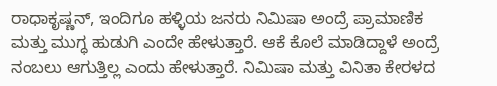ರಾಧಾಕೃಷ್ಣನ್, ಇಂದಿಗೂ ಹಳ್ಳಿಯ ಜನರು ನಿಮಿಷಾ ಅಂದ್ರೆ ಪ್ರಾಮಾಣಿಕ ಮತ್ತು ಮುಗ್ಧ ಹುಡುಗಿ ಎಂದೇ ಹೇಳುತ್ತಾರೆ. ಆಕೆ ಕೊಲೆ ಮಾಡಿದ್ದಾಳೆ ಅಂದ್ರೆ ನಂಬಲು ಆಗುತ್ತಿಲ್ಲ ಎಂದು ಹೇಳುತ್ತಾರೆ. ನಿಮಿಷಾ ಮತ್ತು ವಿನಿತಾ ಕೇರಳದ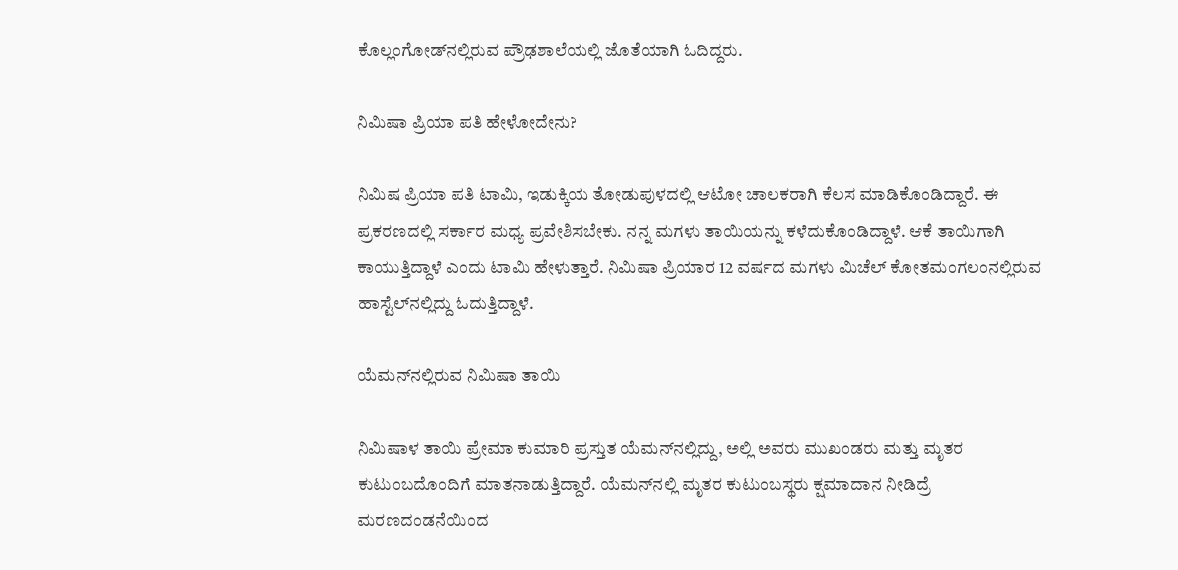ಕೊಲ್ಲಂಗೋಡ್‌ನಲ್ಲಿರುವ ಪ್ರೌಢಶಾಲೆಯಲ್ಲಿ ಜೊತೆಯಾಗಿ ಓದಿದ್ದರು.

ನಿಮಿಷಾ ಪ್ರಿಯಾ ಪತಿ ಹೇಳೋದೇನು?

ನಿಮಿಷ ಪ್ರಿಯಾ ಪತಿ ಟಾಮಿ, ಇಡುಕ್ಕಿಯ ತೋಡುಪುಳದಲ್ಲಿ ಆಟೋ ಚಾಲಕರಾಗಿ ಕೆಲಸ ಮಾಡಿಕೊಂಡಿದ್ದಾರೆ. ಈ ಪ್ರಕರಣದಲ್ಲಿ ಸರ್ಕಾರ ಮಧ್ಯ ಪ್ರವೇಶಿಸಬೇಕು. ನನ್ನ ಮಗಳು ತಾಯಿಯನ್ನು ಕಳೆದುಕೊಂಡಿದ್ದಾಳೆ. ಆಕೆ ತಾಯಿಗಾಗಿ ಕಾಯುತ್ತಿದ್ದಾಳೆ ಎಂದು ಟಾಮಿ ಹೇಳುತ್ತಾರೆ. ನಿಮಿಷಾ ಪ್ರಿಯಾರ 12 ವರ್ಷದ ಮಗಳು ಮಿಚೆಲ್ ಕೋತಮಂಗಲಂನಲ್ಲಿರುವ ಹಾಸ್ಟೆಲ್‌ನಲ್ಲಿದ್ದು ಓದುತ್ತಿದ್ದಾಳೆ.

ಯೆಮನ್‌ನಲ್ಲಿರುವ ನಿಮಿಷಾ ತಾಯಿ

ನಿಮಿಷಾಳ ತಾಯಿ ಪ್ರೇಮಾ ಕುಮಾರಿ ಪ್ರಸ್ತುತ ಯೆಮನ್‌ನಲ್ಲಿದ್ದು, ಅಲ್ಲಿ ಅವರು ಮುಖಂಡರು ಮತ್ತು ಮೃತರ ಕುಟುಂಬದೊಂದಿಗೆ ಮಾತನಾಡುತ್ತಿದ್ದಾರೆ. ಯೆಮನ್‌ನಲ್ಲಿ ಮೃತರ ಕುಟುಂಬಸ್ಥರು ಕ್ಷಮಾದಾನ ನೀಡಿದ್ರೆ ಮರಣದಂಡನೆಯಿಂದ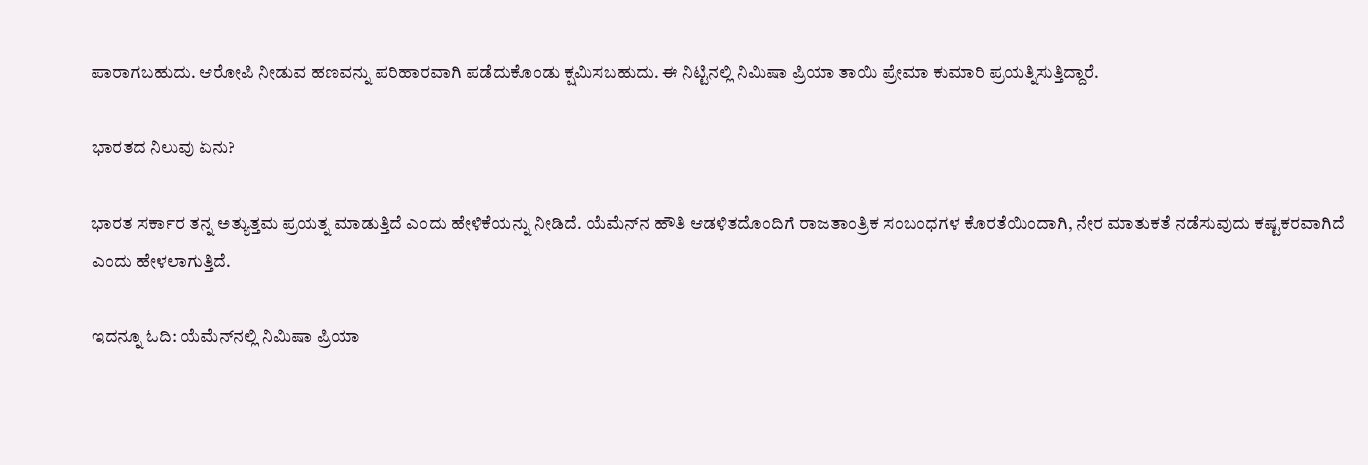ಪಾರಾಗಬಹುದು. ಆರೋಪಿ ನೀಡುವ ಹಣವನ್ನು ಪರಿಹಾರವಾಗಿ ಪಡೆದುಕೊಂಡು ಕ್ಷಮಿಸಬಹುದು. ಈ ನಿಟ್ಟಿನಲ್ಲಿ ನಿಮಿಷಾ ಪ್ರಿಯಾ ತಾಯಿ ಪ್ರೇಮಾ ಕುಮಾರಿ ಪ್ರಯತ್ನಿಸುತ್ತಿದ್ದಾರೆ.

ಭಾರತದ ನಿಲುವು ಏನು?

ಭಾರತ ಸರ್ಕಾರ ತನ್ನ ಅತ್ಯುತ್ತಮ ಪ್ರಯತ್ನ ಮಾಡುತ್ತಿದೆ ಎಂದು ಹೇಳಿಕೆಯನ್ನು ನೀಡಿದೆ. ಯೆಮೆನ್‌ನ ಹೌತಿ ಆಡಳಿತದೊಂದಿಗೆ ರಾಜತಾಂತ್ರಿಕ ಸಂಬಂಧಗಳ ಕೊರತೆಯಿಂದಾಗಿ, ನೇರ ಮಾತುಕತೆ ನಡೆಸುವುದು ಕಷ್ಟಕರವಾಗಿದೆ ಎಂದು ಹೇಳಲಾಗುತ್ತಿದೆ.

ಇದನ್ನೂ ಓದಿ: ಯೆಮೆನ್‌ನಲ್ಲಿ ನಿಮಿಷಾ ಪ್ರಿಯಾ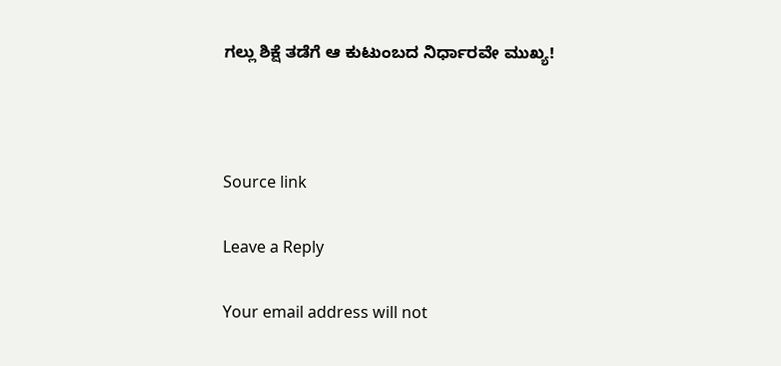ಗಲ್ಲು ಶಿಕ್ಷೆ ತಡೆಗೆ ಆ ಕುಟುಂಬದ ನಿರ್ಧಾರವೇ ಮುಖ್ಯ!



Source link

Leave a Reply

Your email address will not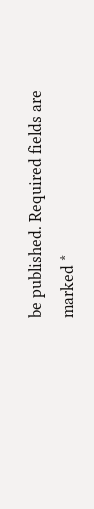be published. Required fields are marked *